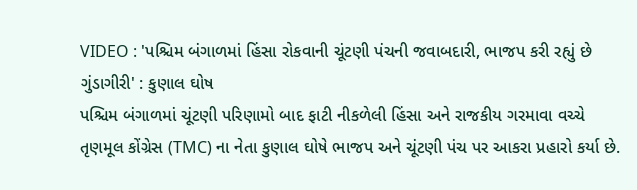VIDEO : 'પશ્ચિમ બંગાળમાં હિંસા રોકવાની ચૂંટણી પંચની જવાબદારી, ભાજપ કરી રહ્યું છે ગુંડાગીરી' : કુણાલ ઘોષ
પશ્ચિમ બંગાળમાં ચૂંટણી પરિણામો બાદ ફાટી નીકળેલી હિંસા અને રાજકીય ગરમાવા વચ્ચે તૃણમૂલ કોંગ્રેસ (TMC) ના નેતા કુણાલ ઘોષે ભાજપ અને ચૂંટણી પંચ પર આકરા પ્રહારો કર્યા છે.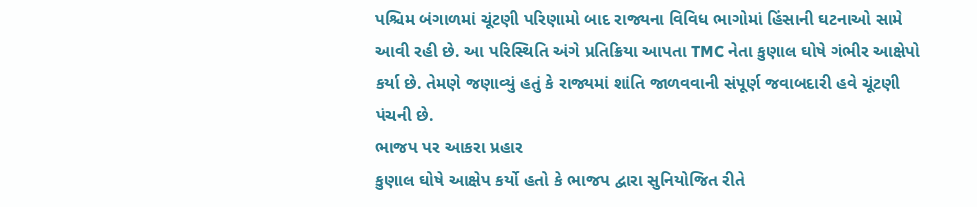પશ્ચિમ બંગાળમાં ચૂંટણી પરિણામો બાદ રાજ્યના વિવિધ ભાગોમાં હિંસાની ઘટનાઓ સામે આવી રહી છે. આ પરિસ્થિતિ અંગે પ્રતિક્રિયા આપતા TMC નેતા કુણાલ ઘોષે ગંભીર આક્ષેપો કર્યા છે. તેમણે જણાવ્યું હતું કે રાજ્યમાં શાંતિ જાળવવાની સંપૂર્ણ જવાબદારી હવે ચૂંટણી પંચની છે.
ભાજપ પર આકરા પ્રહાર
કુણાલ ઘોષે આક્ષેપ કર્યો હતો કે ભાજપ દ્વારા સુનિયોજિત રીતે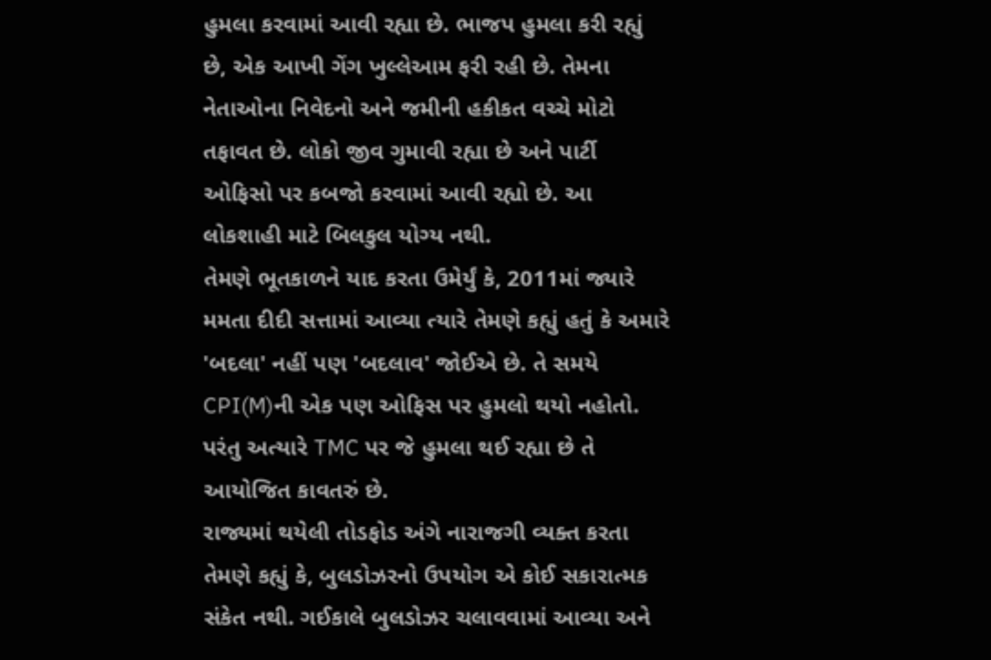હુમલા કરવામાં આવી રહ્યા છે. ભાજપ હુમલા કરી રહ્યું છે, એક આખી ગેંગ ખુલ્લેઆમ ફરી રહી છે. તેમના નેતાઓના નિવેદનો અને જમીની હકીકત વચ્ચે મોટો તફાવત છે. લોકો જીવ ગુમાવી રહ્યા છે અને પાર્ટી ઓફિસો પર કબજો કરવામાં આવી રહ્યો છે. આ લોકશાહી માટે બિલકુલ યોગ્ય નથી.
તેમણે ભૂતકાળને યાદ કરતા ઉમેર્યું કે, 2011માં જ્યારે મમતા દીદી સત્તામાં આવ્યા ત્યારે તેમણે કહ્યું હતું કે અમારે 'બદલા' નહીં પણ 'બદલાવ' જોઈએ છે. તે સમયે CPI(M)ની એક પણ ઓફિસ પર હુમલો થયો નહોતો. પરંતુ અત્યારે TMC પર જે હુમલા થઈ રહ્યા છે તે આયોજિત કાવતરું છે.
રાજ્યમાં થયેલી તોડફોડ અંગે નારાજગી વ્યક્ત કરતા તેમણે કહ્યું કે, બુલડોઝરનો ઉપયોગ એ કોઈ સકારાત્મક સંકેત નથી. ગઈકાલે બુલડોઝર ચલાવવામાં આવ્યા અને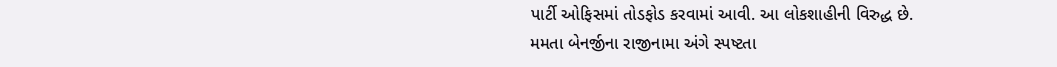પાર્ટી ઓફિસમાં તોડફોડ કરવામાં આવી. આ લોકશાહીની વિરુદ્ધ છે.
મમતા બેનર્જીના રાજીનામા અંગે સ્પષ્ટતા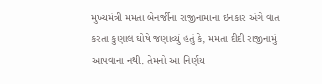મુખ્યમંત્રી મમતા બેનર્જીના રાજીનામાના ઇનકાર અંગે વાત કરતા કુણાલ ઘોષે જણાવ્યું હતું કે, મમતા દીદી રાજીનામું આપવાના નથી. તેમનો આ નિર્ણય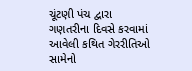ચૂંટણી પંચ દ્વારા ગણતરીના દિવસે કરવામાં આવેલી કથિત ગેરરીતિઓ સામેનો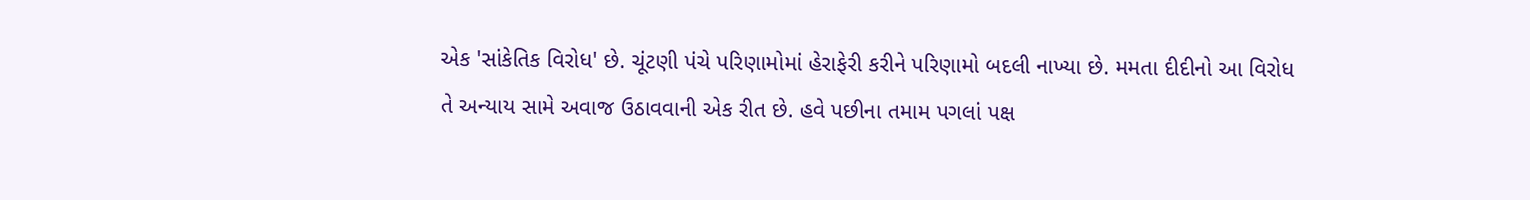એક 'સાંકેતિક વિરોધ' છે. ચૂંટણી પંચે પરિણામોમાં હેરાફેરી કરીને પરિણામો બદલી નાખ્યા છે. મમતા દીદીનો આ વિરોધ તે અન્યાય સામે અવાજ ઉઠાવવાની એક રીત છે. હવે પછીના તમામ પગલાં પક્ષ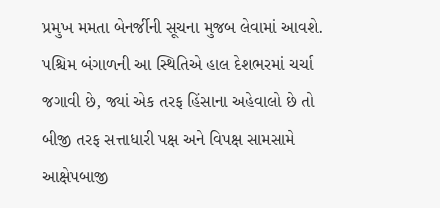પ્રમુખ મમતા બેનર્જીની સૂચના મુજબ લેવામાં આવશે.
પશ્ચિમ બંગાળની આ સ્થિતિએ હાલ દેશભરમાં ચર્ચા જગાવી છે, જ્યાં એક તરફ હિંસાના અહેવાલો છે તો બીજી તરફ સત્તાધારી પક્ષ અને વિપક્ષ સામસામે આક્ષેપબાજી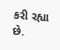કરી રહ્યા છે.